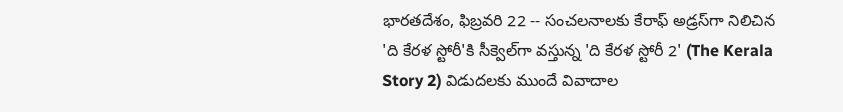భారతదేశం, ఫిబ్రవరి 22 -- సంచలనాలకు కేరాఫ్ అడ్రస్‌గా నిలిచిన 'ది కేరళ స్టోరీ'కి సీక్వెల్‌గా వస్తున్న 'ది కేరళ స్టోరీ 2' (The Kerala Story 2) విడుదలకు ముందే వివాదాల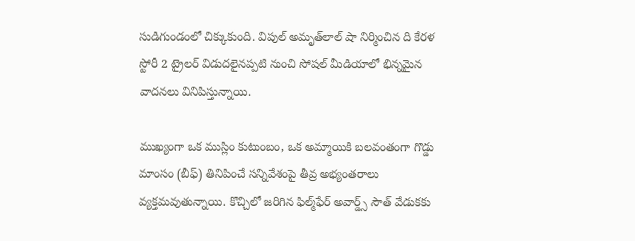సుడిగుండంలో చిక్కుకుంది. విపుల్ అమృత్‌లాల్ షా నిర్మించిన ది కేరళ స్టోరీ 2 ట్రైలర్ విడుదలైనప్పటి నుంచి సోషల్ మీడియాలో భిన్నమైన వాదనలు వినిపిస్తున్నాయి.

ముఖ్యంగా ఒక ముస్లిం కుటుంబం, ఒక అమ్మాయికి బలవంతంగా గొడ్డు మాంసం (బీఫ్) తినిపించే సన్నివేశంపై తీవ్ర అభ్యంతరాలు వ్యక్తమవుతున్నాయి. కొచ్చిలో జరిగిన ఫిల్మ్‌ఫేర్ అవార్డ్స్ సౌత్ వేడుకకు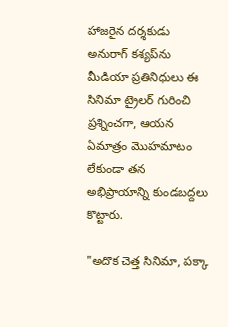హాజరైన దర్శకుడు అనురాగ్ కశ్యప్‌ను మీడియా ప్రతినిధులు ఈ సినిమా ట్రైలర్ గురించి ప్రశ్నించగా, ఆయన ఏమాత్రం మొహమాటం లేకుండా తన అభిప్రాయాన్ని కుండబద్దలు కొట్టారు.

"అదొక చెత్త సినిమా, పక్కా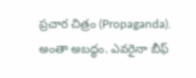ప్రచార చిత్రం (Propaganda). అంతా అబద్ధం. ఎవరైనా బీఫ్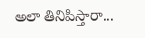అలా తినిపిస్తారా...